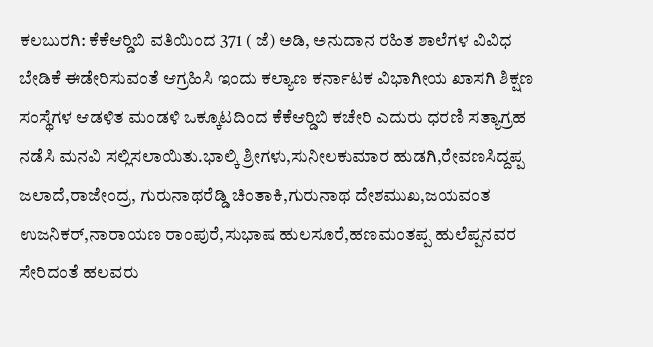ಕಲಬುರಗಿ: ಕೆಕೆಆರ್‍ಡಿಬಿ ವತಿಯಿಂದ 371 ( ಜೆ) ಅಡಿ, ಅನುದಾನ ರಹಿತ ಶಾಲೆಗಳ ವಿವಿಧ ಬೇಡಿಕೆ ಈಡೇರಿಸುವಂತೆ ಆಗ್ರಹಿಸಿ ಇಂದು ಕಲ್ಯಾಣ ಕರ್ನಾಟಕ ವಿಭಾಗೀಯ ಖಾಸಗಿ ಶಿಕ್ಷಣ ಸಂಸ್ಥೆಗಳ ಆಡಳಿತ ಮಂಡಳಿ ಒಕ್ಕೂಟದಿಂದ ಕೆಕೆಆರ್‍ಡಿಬಿ ಕಚೇರಿ ಎದುರು ಧರಣಿ ಸತ್ಯಾಗ್ರಹ ನಡೆಸಿ ಮನವಿ ಸಲ್ಲಿಸಲಾಯಿತು.ಭಾಲ್ಕಿ ಶ್ರೀಗಳು,ಸುನೀಲಕುಮಾರ ಹುಡಗಿ,ರೇವಣಸಿದ್ದಪ್ಪ ಜಲಾದೆ,ರಾಜೇಂದ್ರ, ಗುರುನಾಥರೆಡ್ಡಿ ಚಿಂತಾಕಿ,ಗುರುನಾಥ ದೇಶಮುಖ,ಜಯವಂತ ಉಜನಿಕರ್,ನಾರಾಯಣ ರಾಂಪುರೆ,ಸುಭಾಷ ಹುಲಸೂರೆ,ಹಣಮಂತಪ್ಪ ಹುಲೆಪ್ಪನವರ ಸೇರಿದಂತೆ ಹಲವರು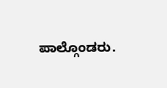ಪಾಲ್ಗೊಂಡರು.